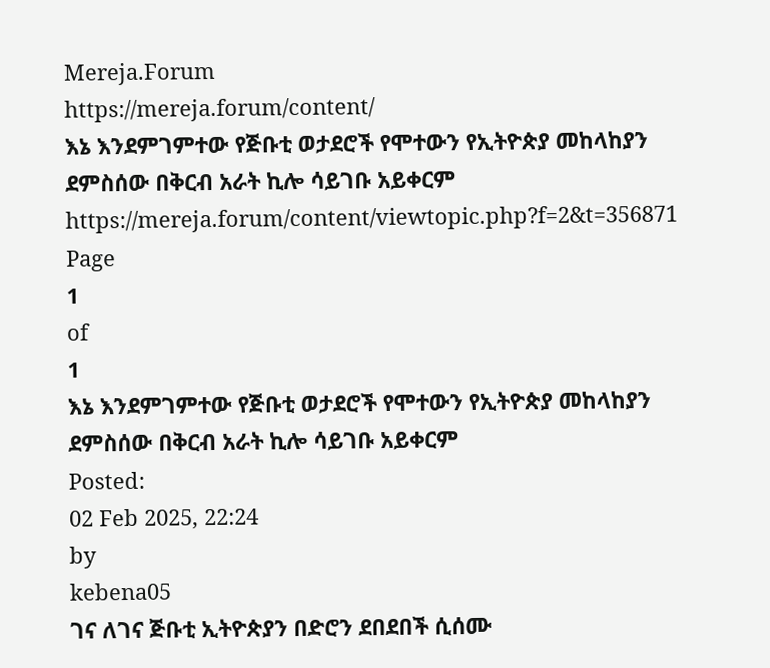Mereja.Forum
https://mereja.forum/content/
እኔ እንደምገምተው የጅቡቲ ወታደሮች የሞተውን የኢትዮጵያ መከላከያን ደምስሰው በቅርብ አራት ኪሎ ሳይገቡ አይቀርም
https://mereja.forum/content/viewtopic.php?f=2&t=356871
Page
1
of
1
እኔ እንደምገምተው የጅቡቲ ወታደሮች የሞተውን የኢትዮጵያ መከላከያን ደምስሰው በቅርብ አራት ኪሎ ሳይገቡ አይቀርም
Posted:
02 Feb 2025, 22:24
by
kebena05
ገና ለገና ጅቡቲ ኢትዮጵያን በድሮን ደበደበች ሲሰሙ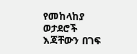የመከላከያ ወታደሮች እጃቸውን በገፍ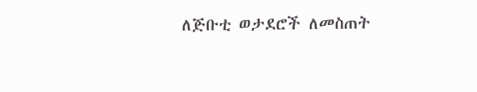ለጅቡቲ ወታደሮች ለመስጠት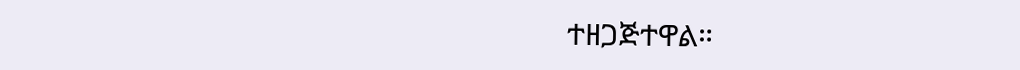ተዘጋጅተዋል።